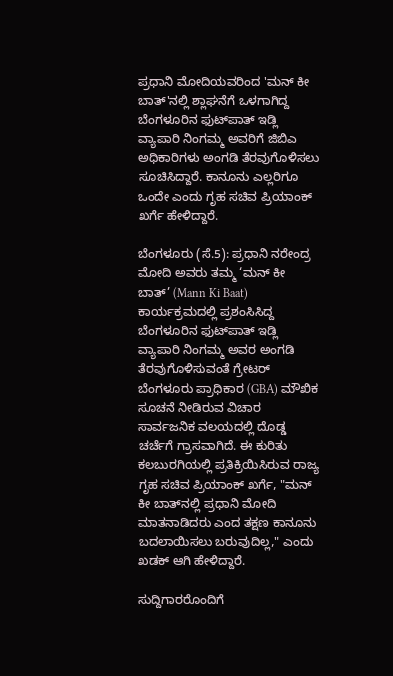ಪ್ರಧಾನಿ ಮೋದಿಯವರಿಂದ 'ಮನ್ ಕೀ ಬಾತ್'ನಲ್ಲಿ ಶ್ಲಾಘನೆಗೆ ಒಳಗಾಗಿದ್ದ ಬೆಂಗಳೂರಿನ ಫುಟ್‌ಪಾತ್ ಇಡ್ಲಿ ವ್ಯಾಪಾರಿ ನಿಂಗಮ್ಮ ಅವರಿಗೆ ಜಿಬಿಎ ಅಧಿಕಾರಿಗಳು ಅಂಗಡಿ ತೆರವುಗೊಳಿಸಲು ಸೂಚಿಸಿದ್ದಾರೆ. ಕಾನೂನು ಎಲ್ಲರಿಗೂ ಒಂದೇ ಎಂದು ಗೃಹ ಸಚಿವ ಪ್ರಿಯಾಂಕ್ ಖರ್ಗೆ ಹೇಳಿದ್ದಾರೆ.

ಬೆಂಗಳೂರು (ಸೆ.5): ಪ್ರಧಾನಿ ನರೇಂದ್ರ ಮೋದಿ ಅವರು ತಮ್ಮ ‘ಮನ್ ಕೀ ಬಾತ್’ (Mann Ki Baat) ಕಾರ್ಯಕ್ರಮದಲ್ಲಿ ಪ್ರಶಂಸಿಸಿದ್ದ ಬೆಂಗಳೂರಿನ ಫುಟ್‌ಪಾತ್ ಇಡ್ಲಿ ವ್ಯಾಪಾರಿ ನಿಂಗಮ್ಮ ಅವರ ಅಂಗಡಿ ತೆರವುಗೊಳಿಸುವಂತೆ ಗ್ರೇಟರ್ ಬೆಂಗಳೂರು ಪ್ರಾಧಿಕಾರ (GBA) ಮೌಖಿಕ ಸೂಚನೆ ನೀಡಿರುವ ವಿಚಾರ ಸಾರ್ವಜನಿಕ ವಲಯದಲ್ಲಿ ದೊಡ್ಡ ಚರ್ಚೆಗೆ ಗ್ರಾಸವಾಗಿದೆ. ಈ ಕುರಿತು ಕಲಬುರಗಿಯಲ್ಲಿ ಪ್ರತಿಕ್ರಿಯಿಸಿರುವ ರಾಜ್ಯ ಗೃಹ ಸಚಿವ ಪ್ರಿಯಾಂಕ್ ಖರ್ಗೆ, "ಮನ್ ಕೀ ಬಾತ್‌ನಲ್ಲಿ ಪ್ರಧಾನಿ ಮೋದಿ ಮಾತನಾಡಿದರು ಎಂದ ತಕ್ಷಣ ಕಾನೂನು ಬದಲಾಯಿಸಲು ಬರುವುದಿಲ್ಲ," ಎಂದು ಖಡಕ್ ಆಗಿ ಹೇಳಿದ್ದಾರೆ.

ಸುದ್ದಿಗಾರರೊಂದಿಗೆ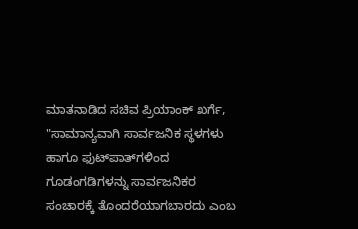ಮಾತನಾಡಿದ ಸಚಿವ ಪ್ರಿಯಾಂಕ್ ಖರ್ಗೆ, "ಸಾಮಾನ್ಯವಾಗಿ ಸಾರ್ವಜನಿಕ ಸ್ಥಳಗಳು ಹಾಗೂ ಫುಟ್‌ಪಾತ್‌ಗಳಿಂದ ಗೂಡಂಗಡಿಗಳನ್ನು ಸಾರ್ವಜನಿಕರ ಸಂಚಾರಕ್ಕೆ ತೊಂದರೆಯಾಗಬಾರದು ಎಂಬ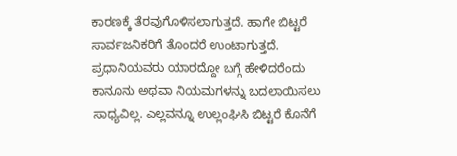ಕಾರಣಕ್ಕೆ ತೆರವುಗೊಳಿಸಲಾಗುತ್ತದೆ. ಹಾಗೇ ಬಿಟ್ಟರೆ ಸಾರ್ವಜನಿಕರಿಗೆ ತೊಂದರೆ ಉಂಟಾಗುತ್ತದೆ. ಪ್ರಧಾನಿಯವರು ಯಾರದ್ದೋ ಬಗ್ಗೆ ಹೇಳಿದರೆಂದು ಕಾನೂನು ಅಥವಾ ನಿಯಮಗಳನ್ನು ಬದಲಾಯಿಸಲು ಸಾಧ್ಯವಿಲ್ಲ. ಎಲ್ಲವನ್ನೂ ಉಲ್ಲಂಘಿಸಿ ಬಿಟ್ಟರೆ ಕೊನೆಗೆ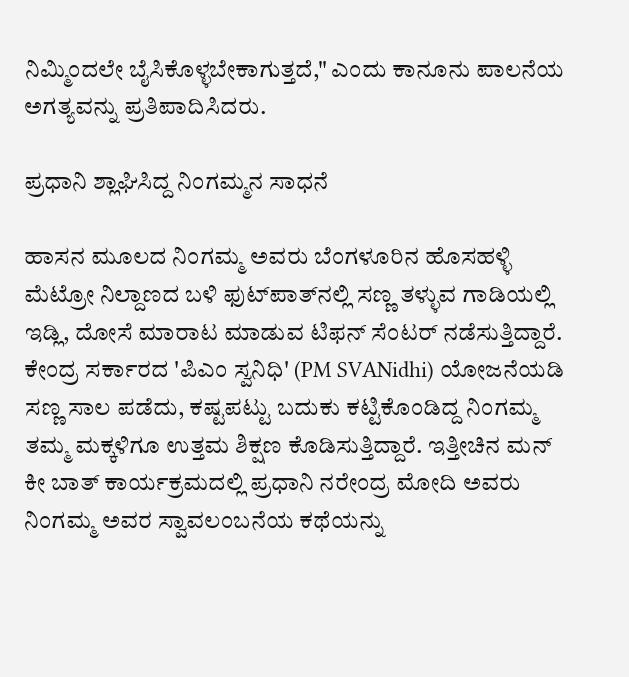ನಿಮ್ಮಿಂದಲೇ ಬೈಸಿಕೊಳ್ಳಬೇಕಾಗುತ್ತದೆ," ಎಂದು ಕಾನೂನು ಪಾಲನೆಯ ಅಗತ್ಯವನ್ನು ಪ್ರತಿಪಾದಿಸಿದರು.

ಪ್ರಧಾನಿ ಶ್ಲಾಘಿಸಿದ್ದ ನಿಂಗಮ್ಮನ ಸಾಧನೆ

ಹಾಸನ ಮೂಲದ ನಿಂಗಮ್ಮ ಅವರು ಬೆಂಗಳೂರಿನ ಹೊಸಹಳ್ಳಿ ಮೆಟ್ರೋ ನಿಲ್ದಾಣದ ಬಳಿ ಫುಟ್‌ಪಾತ್‌ನಲ್ಲಿ ಸಣ್ಣ ತಳ್ಳುವ ಗಾಡಿಯಲ್ಲಿ ಇಡ್ಲಿ, ದೋಸೆ ಮಾರಾಟ ಮಾಡುವ ಟಿಫನ್ ಸೆಂಟರ್ ನಡೆಸುತ್ತಿದ್ದಾರೆ. ಕೇಂದ್ರ ಸರ್ಕಾರದ 'ಪಿಎಂ ಸ್ವನಿಧಿ' (PM SVANidhi) ಯೋಜನೆಯಡಿ ಸಣ್ಣ ಸಾಲ ಪಡೆದು, ಕಷ್ಟಪಟ್ಟು ಬದುಕು ಕಟ್ಟಿಕೊಂಡಿದ್ದ ನಿಂಗಮ್ಮ ತಮ್ಮ ಮಕ್ಕಳಿಗೂ ಉತ್ತಮ ಶಿಕ್ಷಣ ಕೊಡಿಸುತ್ತಿದ್ದಾರೆ. ಇತ್ತೀಚಿನ ಮನ್ ಕೀ ಬಾತ್ ಕಾರ್ಯಕ್ರಮದಲ್ಲಿ ಪ್ರಧಾನಿ ನರೇಂದ್ರ ಮೋದಿ ಅವರು ನಿಂಗಮ್ಮ ಅವರ ಸ್ವಾವಲಂಬನೆಯ ಕಥೆಯನ್ನು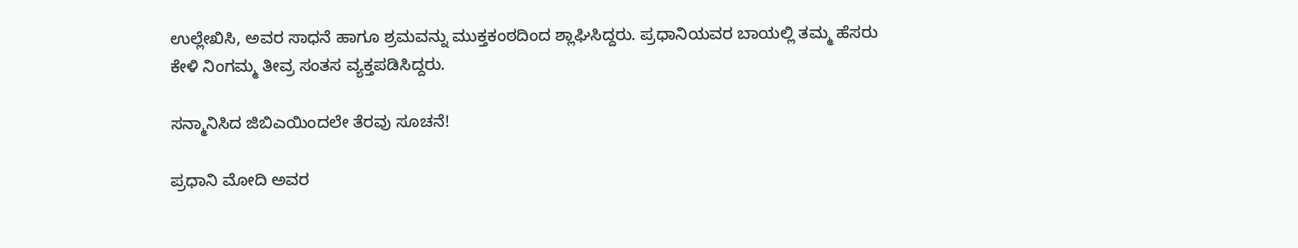ಉಲ್ಲೇಖಿಸಿ, ಅವರ ಸಾಧನೆ ಹಾಗೂ ಶ್ರಮವನ್ನು ಮುಕ್ತಕಂಠದಿಂದ ಶ್ಲಾಘಿಸಿದ್ದರು. ಪ್ರಧಾನಿಯವರ ಬಾಯಲ್ಲಿ ತಮ್ಮ ಹೆಸರು ಕೇಳಿ ನಿಂಗಮ್ಮ ತೀವ್ರ ಸಂತಸ ವ್ಯಕ್ತಪಡಿಸಿದ್ದರು.

ಸನ್ಮಾನಿಸಿದ ಜಿಬಿಎಯಿಂದಲೇ ತೆರವು ಸೂಚನೆ!

ಪ್ರಧಾನಿ ಮೋದಿ ಅವರ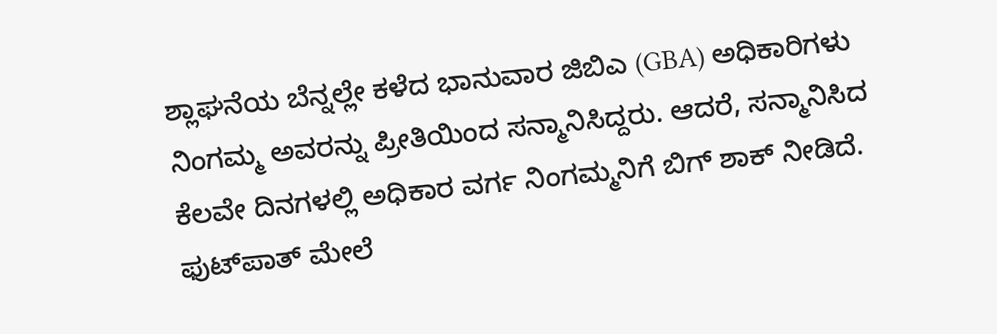ಶ್ಲಾಘನೆಯ ಬೆನ್ನಲ್ಲೇ ಕಳೆದ ಭಾನುವಾರ ಜಿಬಿಎ (GBA) ಅಧಿಕಾರಿಗಳು ನಿಂಗಮ್ಮ ಅವರನ್ನು ಪ್ರೀತಿಯಿಂದ ಸನ್ಮಾನಿಸಿದ್ದರು. ಆದರೆ, ಸನ್ಮಾನಿಸಿದ ಕೆಲವೇ ದಿನಗಳಲ್ಲಿ ಅಧಿಕಾರ ವರ್ಗ ನಿಂಗಮ್ಮನಿಗೆ ಬಿಗ್ ಶಾಕ್ ನೀಡಿದೆ. ಫುಟ್‌ಪಾತ್ ಮೇಲೆ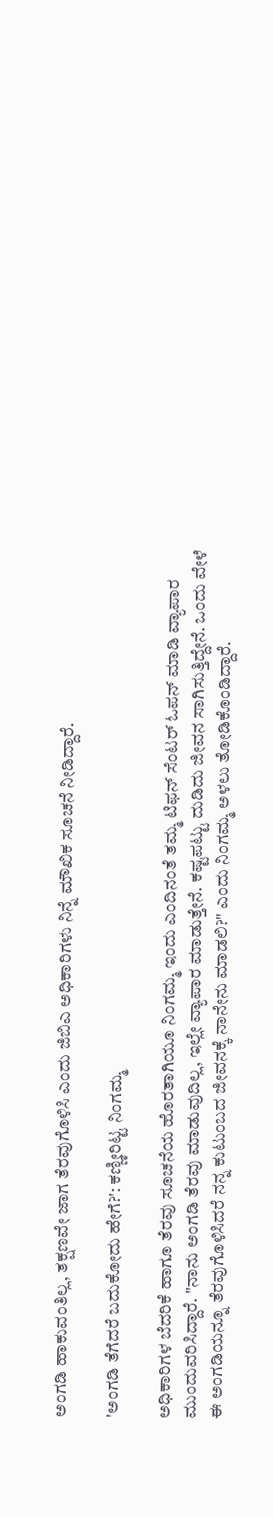ಅಂಗಡಿ ಹಾಕುವಂತಿಲ್ಲ, ತಕ್ಷಣವೇ ಜಾಗ ತೆರವುಗೊಳಿಸಿ ಎಂದು ಜಿಬಿಎ ಅಧಿಕಾರಿಗಳು ನಿನ್ನೆ ಮೌಖಿಕ ಸೂಚನೆ ನೀಡಿದ್ದಾರೆ.

'ಅಂಗಡಿ ತೆಗೆದರೆ ಬದುಕೋದು ಹೇಗೆ?': ಕಣ್ಣೀರಿಟ್ಟ ನಿಂಗಮ್ಮ

ಅಧಿಕಾರಿಗಳ ಬೆದರಿಕೆ ಹಾಗೂ ತೆರವು ಸೂಚನೆಯ ಹೊರತಾಗಿಯೂ ನಿಂಗಮ್ಮ ಇಂದು ಎಂದಿನಂತೆ ತಮ್ಮ ಟಿಫನ್ ಸೆಂಟರ್ ಓಪನ್ ಮಾಡಿ ವ್ಯಾಪಾರ ಮುಂದುವರಿಸಿದ್ದಾರೆ. "ನಾನು ಅಂಗಡಿ ತೆರವು ಮಾಡುವುದಿಲ್ಲ, ಇಲ್ಲೇ ವ್ಯಾಪಾರ ಮಾಡುತ್ತೇನೆ. ಕಷ್ಟಪಟ್ಟು ದುಡಿದು ಜೀವನ ಸಾಗಿಸುತ್ತಿದ್ದೇನೆ. ಒಂದು ವೇಳೆ ಈ ಅಂಗಡಿಯನ್ನೂ ತೆರವುಗೊಳಿಸಿದರೆ ನನ್ನ ಕುಟುಂಬದ ಜೀವನಕ್ಕೆ ನಾನೇನು ಮಾಡಲಿ?" ಎಂದು ನಿಂಗಮ್ಮ ಅಳಲು ತೋಡಿಕೊಂಡಿದ್ದಾರೆ.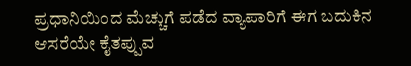ಪ್ರಧಾನಿಯಿಂದ ಮೆಚ್ಚುಗೆ ಪಡೆದ ವ್ಯಾಪಾರಿಗೆ ಈಗ ಬದುಕಿನ ಆಸರೆಯೇ ಕೈತಪ್ಪುವ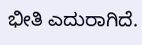ಭೀತಿ ಎದುರಾಗಿದೆ.